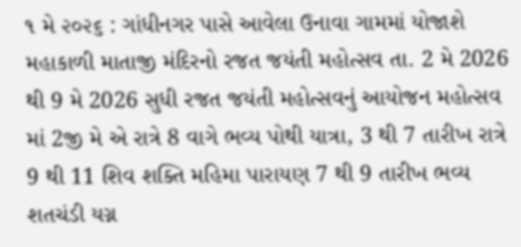૧ મે ૨૦૨૬ : ગાંધીનગર પાસે આવેલા ઉનાવા ગામમાં યોજાશે મહાકાળી માતાજી મંદિરનો રજત જયંતી મહોત્સવ તા. 2 મે 2026 થી 9 મે 2026 સુધી રજત જયંતી મહોત્સવનું આયોજન મહોત્સવ માં 2જી મે એ રાત્રે 8 વાગે ભવ્ય પોથી યાત્રા, 3 થી 7 તારીખ રાત્રે 9 થી 11 શિવ શક્તિ મહિમા પારાયણ 7 થી 9 તારીખ ભવ્ય શતચંડી યગ્ન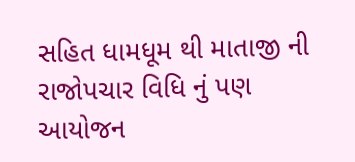સહિત ધામધૂમ થી માતાજી ની રાજોપચાર વિધિ નું પણ આયોજન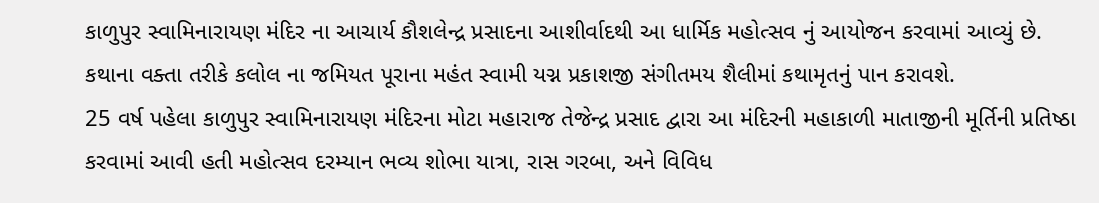કાળુપુર સ્વામિનારાયણ મંદિર ના આચાર્ય કૌશલેન્દ્ર પ્રસાદના આશીર્વાદથી આ ધાર્મિક મહોત્સવ નું આયોજન કરવામાં આવ્યું છે.
કથાના વક્તા તરીકે કલોલ ના જમિયત પૂરાના મહંત સ્વામી યગ્ન પ્રકાશજી સંગીતમય શૈલીમાં કથામૃતનું પાન કરાવશે.
25 વર્ષ પહેલા કાળુપુર સ્વામિનારાયણ મંદિરના મોટા મહારાજ તેજેન્દ્ર પ્રસાદ દ્વારા આ મંદિરની મહાકાળી માતાજીની મૂર્તિની પ્રતિષ્ઠા કરવામાં આવી હતી મહોત્સવ દરમ્યાન ભવ્ય શોભા યાત્રા, રાસ ગરબા, અને વિવિધ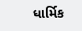ધાર્મિક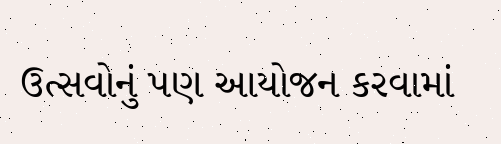ઉત્સવોનું પણ આયોજન કરવામાં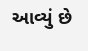આવ્યું છે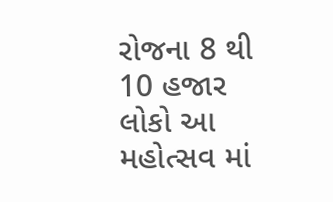રોજના 8 થી 10 હજાર લોકો આ મહોત્સવ માં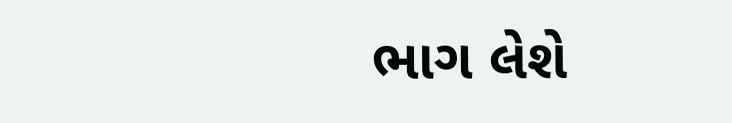ભાગ લેશે